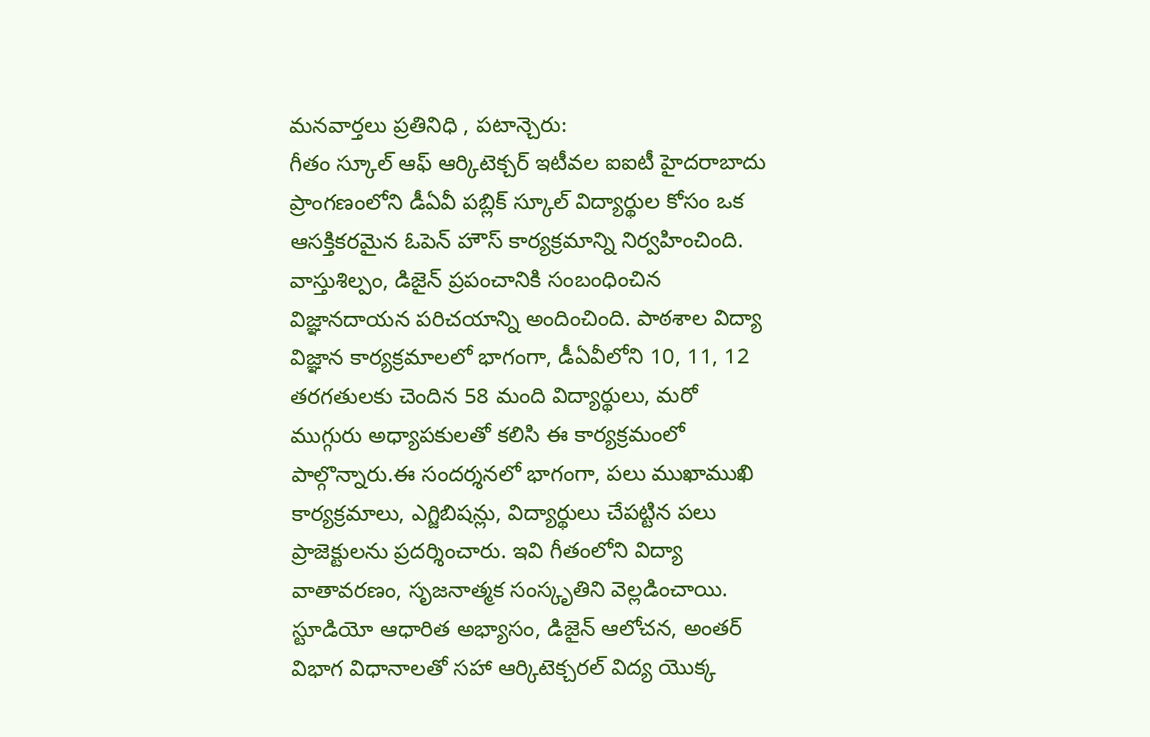మనవార్తలు ప్రతినిధి , పటాన్చెరు:
గీతం స్కూల్ ఆఫ్ ఆర్కిటెక్చర్ ఇటీవల ఐఐటీ హైదరాబాదు ప్రాంగణంలోని డీఏవీ పబ్లిక్ స్కూల్ విద్యార్థుల కోసం ఒక ఆసక్తికరమైన ఓపెన్ హౌస్ కార్యక్రమాన్ని నిర్వహించింది. వాస్తుశిల్పం, డిజైన్ ప్రపంచానికి సంబంధించిన విజ్ఞానదాయన పరిచయాన్ని అందించింది. పాఠశాల విద్యా విజ్ఞాన కార్యక్రమాలలో భాగంగా, డీఏవీలోని 10, 11, 12 తరగతులకు చెందిన 58 మంది విద్యార్థులు, మరో ముగ్గురు అధ్యాపకులతో కలిసి ఈ కార్యక్రమంలో పాల్గొన్నారు.ఈ సందర్శనలో భాగంగా, పలు ముఖాముఖి కార్యక్రమాలు, ఎగ్జిబిషన్లు, విద్యార్థులు చేపట్టిన పలు ప్రాజెక్టులను ప్రదర్శించారు. ఇవి గీతంలోని విద్యా వాతావరణం, సృజనాత్మక సంస్కృతిని వెల్లడించాయి.
స్టూడియో ఆధారిత అభ్యాసం, డిజైన్ ఆలోచన, అంతర్ విభాగ విధానాలతో సహా ఆర్కిటెక్చరల్ విద్య యొక్క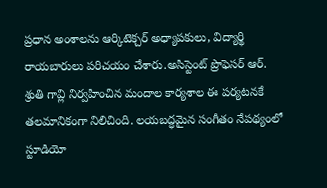ప్రధాన అంశాలను ఆర్కిటెక్చర్ అధ్యాపకులు, విద్యార్థి రాయబారులు పరిచయం చేశారు.అసిస్టెంట్ ప్రొఫెసర్ ఆర్. శ్రుతి గావ్లి నిర్వహించిన మందాల కార్యశాల ఈ పర్యటనకే తలమానికంగా నిలిచింది. లయబద్ధమైన సంగీతం నేపథ్యంలో స్టూడియో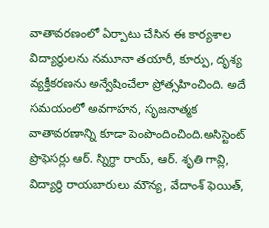వాతావరణంలో ఏర్పాటు చేసిన ఈ కార్యశాల విద్యార్థులను నమూనా తయారీ, కూర్పు, దృశ్య వ్యక్తీకరణను అన్వేషించేలా ప్రోత్సహించింది. అదే సమయంలో అవగాహన, సృజనాత్మక వాతావరణాన్ని కూడా పెంపొందించింది.అసిస్టెంట్ ప్రొఫెసర్లు ఆర్. స్నిగ్ధా రాయ్, ఆర్. శృతి గావ్లి, విద్యార్థి రాయబారులు మౌన్య, వేదాంశ్ ఫెయిత్,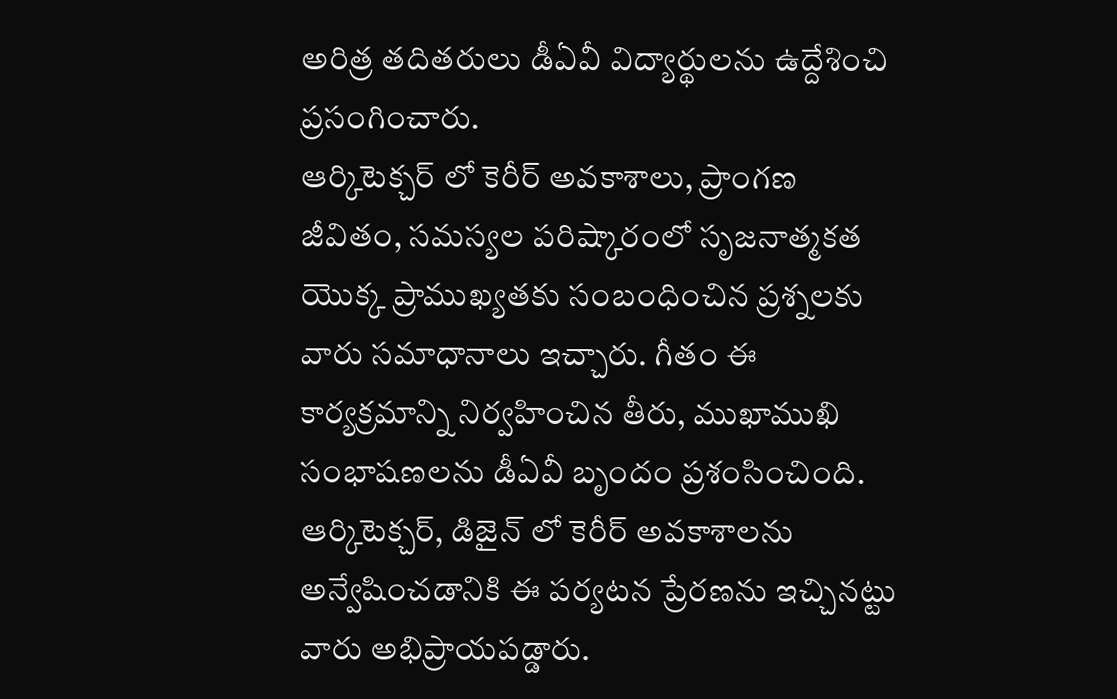అరిత్ర తదితరులు డీఏవీ విద్యార్థులను ఉద్దేశించి ప్రసంగించారు.
ఆర్కిటెక్చర్ లో కెరీర్ అవకాశాలు, ప్రాంగణ జీవితం, సమస్యల పరిష్కారంలో సృజనాత్మకత యొక్క ప్రాముఖ్యతకు సంబంధించిన ప్రశ్నలకు వారు సమాధానాలు ఇచ్చారు. గీతం ఈ కార్యక్రమాన్ని నిర్వహించిన తీరు, ముఖాముఖి సంభాషణలను డీఏవీ బృందం ప్రశంసించింది. ఆర్కిటెక్చర్, డిజైన్ లో కెరీర్ అవకాశాలను అన్వేషించడానికి ఈ పర్యటన ప్రేరణను ఇచ్చినట్టు వారు అభిప్రాయపడ్డారు.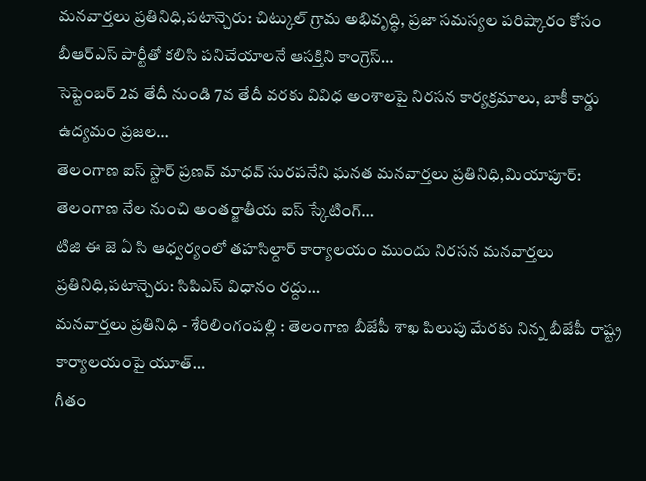మనవార్తలు ప్రతినిధి,పటాన్చెరు: చిట్కుల్ గ్రామ అభివృద్ధి, ప్రజా సమస్యల పరిష్కారం కోసం బీఆర్ఎస్ పార్టీతో కలిసి పనిచేయాలనే ఆసక్తిని కాంగ్రెస్…
సెప్టెంబర్ 2వ తేదీ నుండి 7వ తేదీ వరకు వివిధ అంశాలపై నిరసన కార్యక్రమాలు, బాకీ కార్డు ఉద్యమం ప్రజల…
తెలంగాణ ఐస్ స్టార్ ప్రణవ్ మాధవ్ సురపనేని ఘనత మనవార్తలు ప్రతినిధి,మియాపూర్: తెలంగాణ నేల నుంచి అంతర్జాతీయ ఐస్ స్కేటింగ్…
టిజి ఈ జె ఏ సి ఆధ్వర్యంలో తహసిల్దార్ కార్యాలయం ముందు నిరసన మనవార్తలు ప్రతినిధి,పటాన్చెరు: సిపిఎస్ విధానం రద్దు…
మనవార్తలు ప్రతినిధి - శేరిలింగంపల్లి : తెలంగాణ బీజేపీ శాఖ పిలుపు మేరకు నిన్న బీజేపీ రాష్ట్ర కార్యాలయంపై యూత్…
గీతం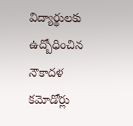విద్యార్థులకు ఉద్బోధించిన నౌకాదళ కమోడోర్లు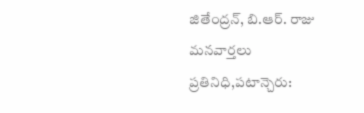జితేంద్రన్, బి.ఆర్. రాజు మనవార్తలు ప్రతినిధి,పటాన్చెరు: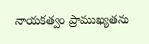నాయకత్వం ప్రాముఖ్యతను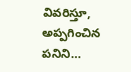వివరిస్తూ, అప్పగించిన పనిని…